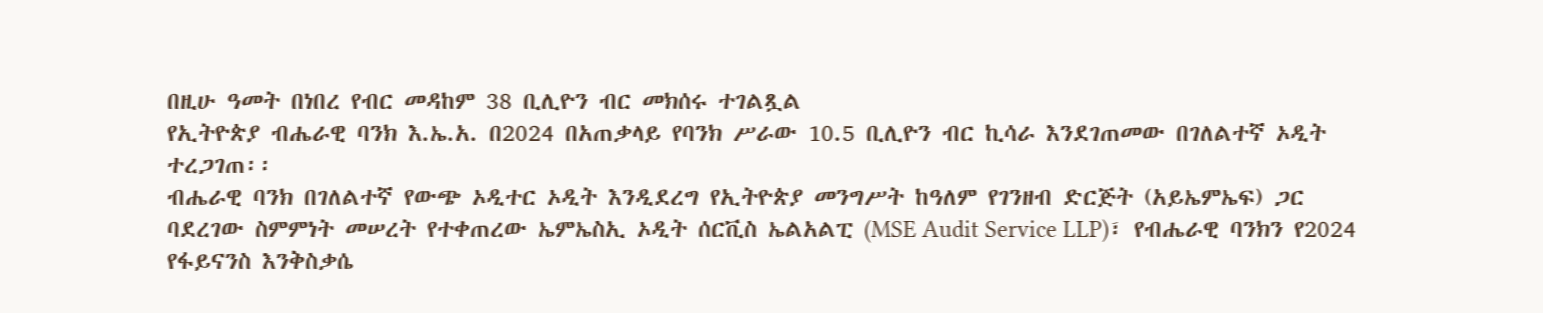በዚሁ ዓመት በነበረ የብር መዳከም 38 ቢሊዮን ብር መክሰሩ ተገልጿል
የኢትዮጵያ ብሔራዊ ባንክ እ.ኤ.አ. በ2024 በአጠቃላይ የባንክ ሥራው 10.5 ቢሊዮን ብር ኪሳራ እንደገጠመው በገለልተኛ ኦዲት ተረጋገጠ፡፡
ብሔራዊ ባንክ በገለልተኛ የውጭ ኦዲተር ኦዲት እንዲደረግ የኢትዮጵያ መንግሥት ከዓለም የገንዘብ ድርጅት (አይኤምኤፍ) ጋር ባደረገው ስምምነት መሠረት የተቀጠረው ኤምኤስኢ ኦዲት ሰርቪስ ኤልአልፒ (MSE Audit Service LLP)፣ የብሔራዊ ባንክን የ2024 የፋይናንስ እንቅስቃሴ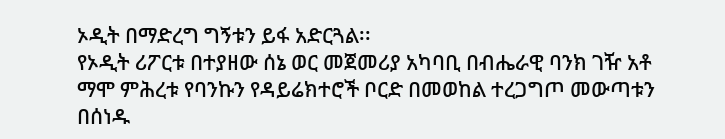ኦዲት በማድረግ ግኝቱን ይፋ አድርጓል፡፡
የኦዲት ሪፖርቱ በተያዘው ሰኔ ወር መጀመሪያ አካባቢ በብሔራዊ ባንክ ገዥ አቶ ማሞ ምሕረቱ የባንኩን የዳይሬክተሮች ቦርድ በመወከል ተረጋግጦ መውጣቱን በሰነዱ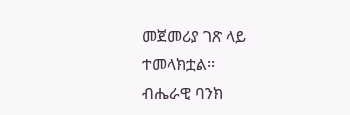መጀመሪያ ገጽ ላይ ተመላክቷል፡፡
ብሔራዊ ባንክ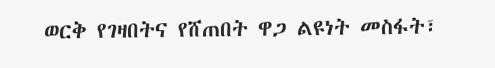ወርቅ የገዛበትና የሸጠበት ዋጋ ልዩነት መስፋት፣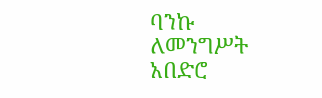ባንኩ ለመንግሥት አበድሮ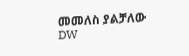መመለስ ያልቻለው
DW